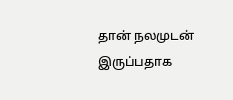தான் நலமுடன் இருப்பதாக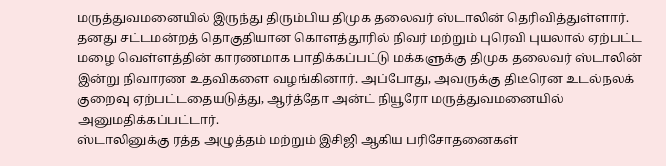மருத்துவமனையில் இருந்து திரும்பிய திமுக தலைவர் ஸ்டாலின் தெரிவித்துள்ளார்.
தனது சட்டமன்றத் தொகுதியான கொளத்தூரில் நிவர் மற்றும் புரெவி புயலால் ஏற்பட்ட மழை வெள்ளத்தின் காரணமாக பாதிக்கப்பட்டு மக்களுக்கு திமுக தலைவர் ஸ்டாலின் இன்று நிவாரண உதவிகளை வழங்கினார். அப்போது, அவருக்கு திடீரென உடல்நலக் குறைவு ஏற்பட்டதையடுத்து, ஆர்த்தோ அன்ட் நியூரோ மருத்துவமனையில் அனுமதிக்கப்பட்டார்.
ஸ்டாலினுக்கு ரத்த அழுத்தம் மற்றும் இசிஜி ஆகிய பரிசோதனைகள்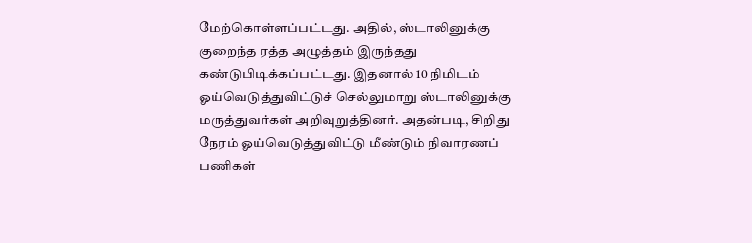மேற்கொள்ளப்பட்டது. அதில், ஸ்டாலினுக்கு குறைந்த ரத்த அழுத்தம் இருந்தது கண்டுபிடிக்கப்பட்டது. இதனால் 10 நிமிடம் ஓய்வெடுத்துவிட்டுச் செல்லுமாறு ஸ்டாலினுக்கு மருத்துவர்கள் அறிவுறுத்தினர். அதன்படி, சிறிது நேரம் ஓய்வெடுத்துவிட்டு மீண்டும் நிவாரணப் பணிகள்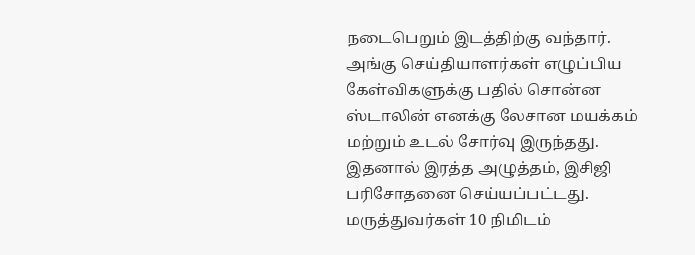நடைபெறும் இடத்திற்கு வந்தார்.
அங்கு செய்தியாளர்கள் எழுப்பிய கேள்விகளுக்கு பதில் சொன்ன ஸ்டாலின் எனக்கு லேசான மயக்கம் மற்றும் உடல் சோர்வு இருந்தது. இதனால் இரத்த அழுத்தம், இசிஜி பரிசோதனை செய்யப்பட்டது. மருத்துவர்கள் 10 நிமிடம்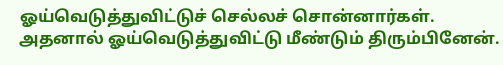ஓய்வெடுத்துவிட்டுச் செல்லச் சொன்னார்கள். அதனால் ஓய்வெடுத்துவிட்டு மீண்டும் திரும்பினேன்.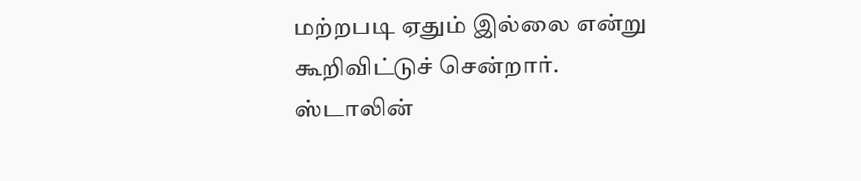மற்றபடி ஏதும் இல்லை என்று கூறிவிட்டுச் சென்றார். ஸ்டாலின்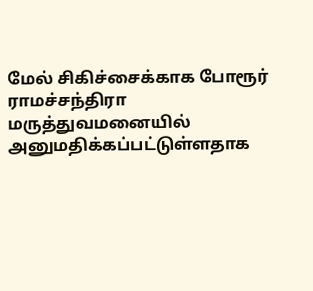மேல் சிகிச்சைக்காக போரூர் ராமச்சந்திரா மருத்துவமனையில் அனுமதிக்கப்பட்டுள்ளதாக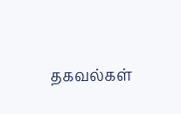தகவல்கள்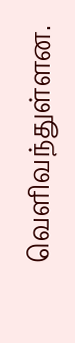வெளிவந்துள்ளன.